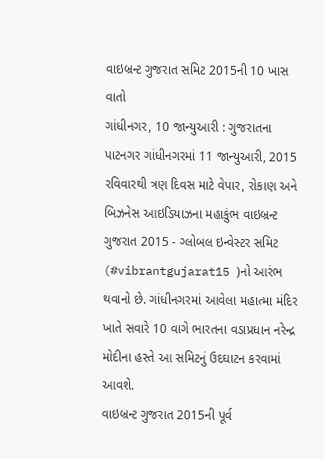વાઇબ્રન્ટ ગુજરાત સમિટ 2015ની 10 ખાસ વાતો
ગાંધીનગર, 10 જાન્યુઆરી : ગુજરાતના પાટનગર ગાંધીનગરમાં 11 જાન્યુઆરી, 2015 રવિવારથી ત્રણ દિવસ માટે વેપાર, રોકાણ અને બિઝનેસ આઇડિયાઝના મહાકુંભ વાઇબ્રન્ટ ગુજરાત 2015 - ગ્લોબલ ઇન્વેસ્ટર સમિટ (#vibrantgujarat15 )નો આરંભ થવાનો છે. ગાંધીનગરમાં આવેલા મહાત્મા મંદિર ખાતે સવારે 10 વાગે ભારતના વડાપ્રધાન નરેન્દ્ર મોદીના હસ્તે આ સમિટનું ઉદઘાટન કરવામાં આવશે.
વાઇબ્રન્ટ ગુજરાત 2015ની પૂર્વ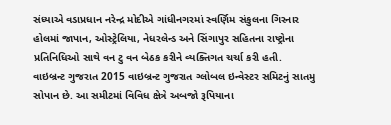સંધ્યાએ વડાપ્રધાન નરેન્દ્ર મોદીએ ગાંધીનગરમાં સ્વર્ણિમ સંકુલના ગિરનાર હોલમાં જાપાન, ઓસ્ટ્રેલિયા, નેધરલેન્ડ અને સિંગાપુર સહિતના રાષ્ટ્રોના પ્રતિનિધિઓ સાથે વન ટુ વન બેઠક કરીને વ્યક્તિગત ચર્ચા કરી હતી.
વાઇબ્રન્ટ ગુજરાત 2015 વાઇબ્રન્ટ ગુજરાત ગ્લોબલ ઇન્વેસ્ટર સમિટનું સાતમુ સોપાન છે. આ સમીટમાં વિવિધ ક્ષેત્રે અબજો રૂપિયાના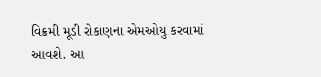વિક્રમી મૂડી રોકાણના એમઓયુ કરવામાં આવશે. આ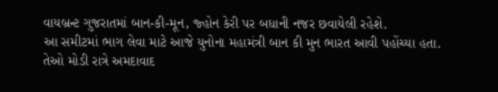વાયબ્રન્ટ ગુજરાતમાં બાન-કી-મૂન, જ્હોન કેરી પર બધાની નજર છવાયેલી રહેશે.
આ સમીટમાં ભાગ લેવા માટે આજે યુનોના મહામંત્રી બાન કી મુન ભારત આવી પહોંચ્યા હતા. તેઓ મોડી રાત્રે અમદાવાદ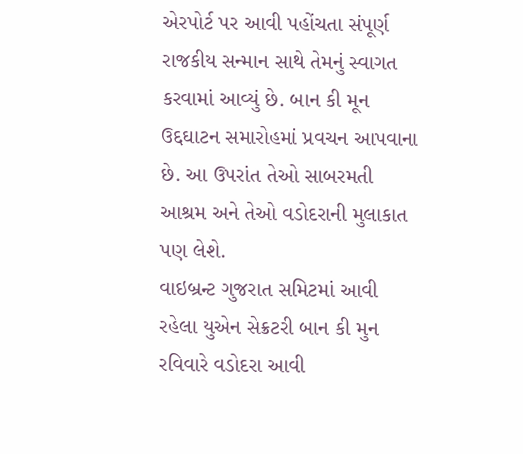એરપોર્ટ પર આવી પહોંચતા સંપૂર્ણ રાજકીય સન્માન સાથે તેમનું સ્વાગત કરવામાં આવ્યું છે. બાન કી મૂન ઉદ્દઘાટન સમારોહમાં પ્રવચન આપવાના છે. આ ઉપરાંત તેઓ સાબરમતી આશ્રમ અને તેઓ વડોદરાની મુલાકાત પણ લેશે.
વાઇબ્રન્ટ ગુજરાત સમિટમાં આવી રહેલા યુએન સેક્રટરી બાન કી મુન રવિવારે વડોદરા આવી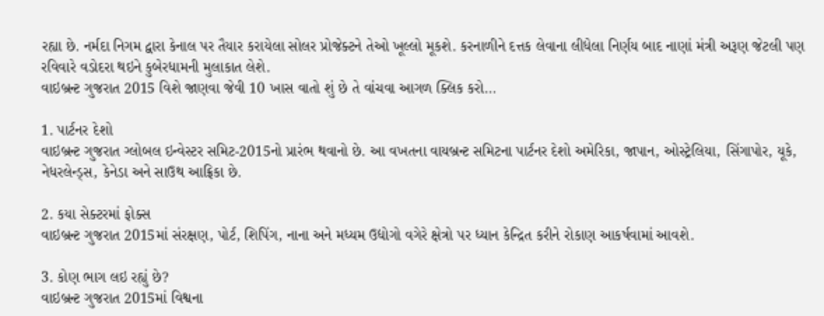રહ્યા છે. નર્મદા નિગમ દ્વારા કેનાલ પર તૈયાર કરાયેલા સોલર પ્રોજેક્ટને તેઓ ખૂલ્લો મૂકશે. કરનાળીને દત્તક લેવાના લીધેલા નિર્ણય બાદ નાણાં મંત્રી અરૂણ જેટલી પણ રવિવારે વડોદરા થઇને કુબેરધામની મુલાકાત લેશે.
વાઇબ્રન્ટ ગુજરાત 2015 વિશે જાણવા જેવી 10 ખાસ વાતો શું છે તે વાંચવા આગળ ક્લિક કરો...

1. પાર્ટનર દેશો
વાઇબ્રન્ટ ગુજરાત ગ્લોબલ ઇન્વેસ્ટર સમિટ-2015નો પ્રારંભ થવાનો છે. આ વખતના વાયબ્રન્ટ સમિટના પાર્ટનર દેશો અમેરિકા, જાપાન, ઓસ્ટ્રેલિયા, સિંગાપોર, યૂકે, નેધરલેન્ડ્સ, કેનેડા અને સાઉથ આફ્રિકા છે.

2. કયા સેક્ટરમાં ફોક્સ
વાઇબ્રન્ટ ગુજરાત 2015માં સંરક્ષણ, પોર્ટ, શિપિંગ, નાના અને મધ્યમ ઉદ્યોગો વગેરે ક્ષેત્રો પર ધ્યાન કેન્દ્રિત કરીને રોકાણ આકર્ષવામાં આવશે.

3. કોણ ભાગ લઇ રહ્યું છે?
વાઇબ્રન્ટ ગુજરાત 2015માં વિશ્વના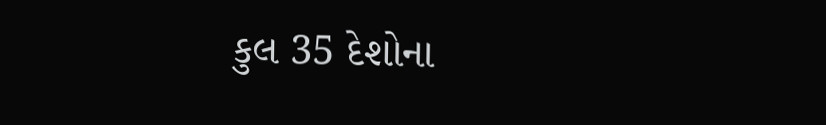કુલ 35 દેશોના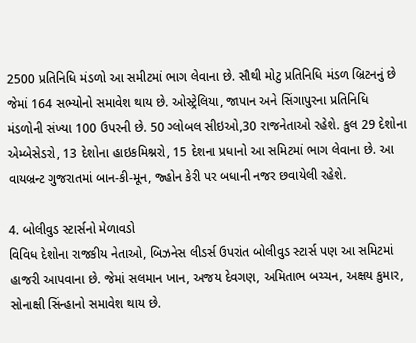2500 પ્રતિનિધિ મંડળો આ સમીટમાં ભાગ લેવાના છે. સૌથી મોટુ પ્રતિનિધિ મંડળ બ્રિટનનું છે જેમાં 164 સભ્યોનો સમાવેશ થાય છે. ઓસ્ટ્રેલિયા, જાપાન અને સિંગાપુરના પ્રતિનિધિ મંડળોની સંખ્યા 100 ઉપરની છે. 50 ગ્લોબલ સીઇઓ,30 રાજનેતાઓ રહેશે. કુલ 29 દેશોના એમ્બેસેડરો, 13 દેશોના હાઇકમિશ્નરો, 15 દેશના પ્રધાનો આ સમિટમાં ભાગ લેવાના છે. આ વાયબ્રન્ટ ગુજરાતમાં બાન-કી-મૂન, જ્હોન કેરી પર બધાની નજર છવાયેલી રહેશે.

4. બોલીવુડ સ્ટાર્સનો મેળાવડો
વિવિધ દેશોના રાજકીય નેતાઓ, બિઝનેસ લીડર્સ ઉપરાંત બોલીવુડ સ્ટાર્સ પણ આ સમિટમાં હાજરી આપવાના છે. જેમાં સલમાન ખાન, અજય દેવગણ, અમિતાભ બચ્ચન, અક્ષય કુમાર, સોનાક્ષી સિંન્હાનો સમાવેશ થાય છે.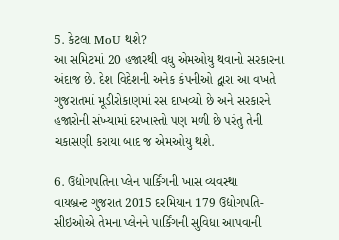5. કેટલા MoU થશે?
આ સમિટમાં 20 હજારથી વધુ એમઓયુ થવાનો સરકારના અંદાજ છે. દેશ વિદેશની અનેક કંપનીઓ દ્વારા આ વખતે ગુજરાતમાં મૂડીરોકાણમાં રસ દાખવ્યો છે અને સરકારને હજારોની સંખ્યામાં દરખાસ્તો પણ મળી છે પરંતુ તેની ચકાસણી કરાયા બાદ જ એમઓયુ થશે.

6. ઉદ્યોગપતિના પ્લેન પાર્કિંગની ખાસ વ્યવસ્થા
વાયબ્રન્ટ ગુજરાત 2015 દરમિયાન 179 ઉદ્યોગપતિ-સીઇઓએ તેમના પ્લેનને પાર્કિંગની સુવિધા આપવાની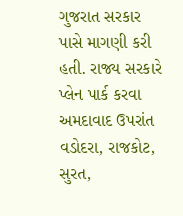ગુજરાત સરકાર પાસે માગણી કરી હતી. રાજ્ય સરકારે પ્લેન પાર્ક કરવા અમદાવાદ ઉપરાંત વડોદરા, રાજકોટ, સુરત,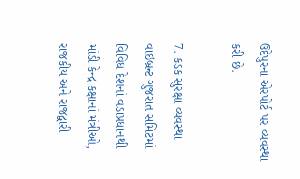ઉદેપુરના એરપોર્ટ પર વ્યવસ્થા કરી છે.

7. કડક સુરક્ષા વ્યવસ્થા
વાઇબ્રન્ટ ગુજરાત સમિટમાં વિવિધ દેશનાં વડાપ્રધાનથી માંડી કેન્દ્ર કક્ષાનાં મંત્રીઓ, રાજકીય અને રાજદ્વારી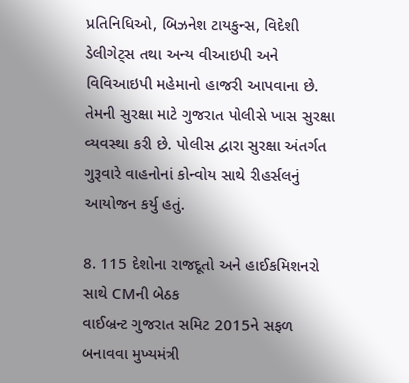પ્રતિનિધિઓ, બિઝનેશ ટાયકુન્સ, વિદેશી ડેલીગેટ્સ તથા અન્ય વીઆઇપી અને વિવિઆઇપી મહેમાનો હાજરી આપવાના છે. તેમની સુરક્ષા માટે ગુજરાત પોલીસે ખાસ સુરક્ષા વ્યવસ્થા કરી છે. પોલીસ દ્વારા સુરક્ષા અંતર્ગત ગુરૂવારે વાહનોનાં કોન્વોય સાથે રીહર્સલનું આયોજન કર્યુ હતું.

8. 115 દેશોના રાજદૂતો અને હાઈકમિશનરો સાથે CMની બેઠક
વાઈબ્રન્ટ ગુજરાત સમિટ 2015ને સફળ બનાવવા મુખ્યમંત્રી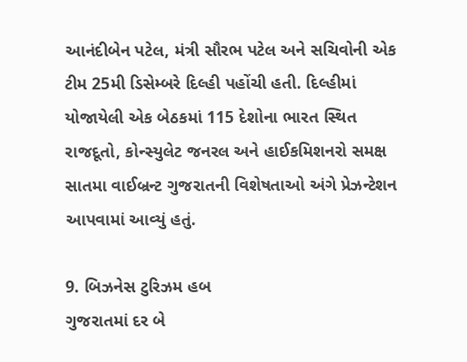આનંદીબેન પટેલ, મંત્રી સૌરભ પટેલ અને સચિવોની એક ટીમ 25મી ડિસેમ્બરે દિલ્હી પહોંચી હતી. દિલ્હીમાં યોજાયેલી એક બેઠકમાં 115 દેશોના ભારત સ્થિત રાજદૂતો, કોન્સ્યુલેટ જનરલ અને હાઈકમિશનરો સમક્ષ સાતમા વાઈબ્રન્ટ ગુજરાતની વિશેષતાઓ અંગે પ્રેઝન્ટેશન આપવામાં આવ્યું હતું.

9. બિઝનેસ ટુરિઝમ હબ
ગુજરાતમાં દર બે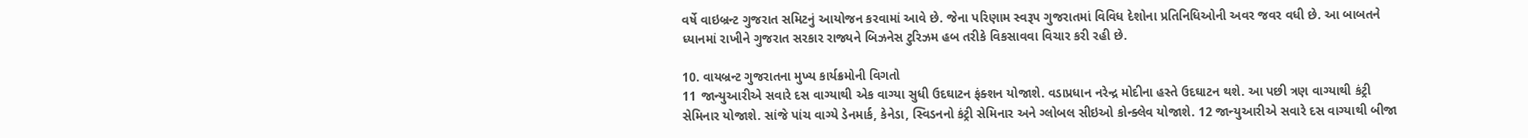વર્ષે વાઇબ્રન્ટ ગુજરાત સમિટનું આયોજન કરવામાં આવે છે. જેના પરિણામ સ્વરૂપ ગુજરાતમાં વિવિધ દેશોના પ્રતિનિધિઓની અવર જવર વધી છે. આ બાબતને ધ્યાનમાં રાખીને ગુજરાત સરકાર રાજ્યને બિઝનેસ ટુરિઝમ હબ તરીકે વિકસાવવા વિચાર કરી રહી છે.

10. વાયબ્રન્ટ ગુજરાતના મુખ્ય કાર્યક્રમોની વિગતો
11 જાન્યુઆરીએ સવારે દસ વાગ્યાથી એક વાગ્યા સુધી ઉદઘાટન ફંક્શન યોજાશે. વડાપ્રધાન નરેન્દ્ર મોદીના હસ્તે ઉદઘાટન થશે. આ પછી ત્રણ વાગ્યાથી કંટ્રી સેમિનાર યોજાશે. સાંજે પાંચ વાગ્યે ડેનમાર્ક, કેનેડા, સ્વિડનનો કંટ્રી સેમિનાર અને ગ્લોબલ સીઇઓ કોન્ક્લેવ યોજાશે. 12 જાન્યુઆરીએ સવારે દસ વાગ્યાથી બીજા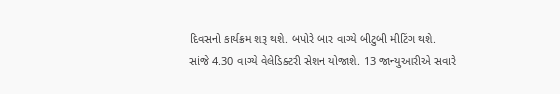દિવસનો કાર્યક્રમ શરૂ થશે. બપોરે બાર વાગ્યે બીટુબી મીટિંગ થશે. સાંજે 4.30 વાગ્યે વેલેડિક્ટરી સેશન યોજાશે. 13 જાન્યુઆરીએ સવારે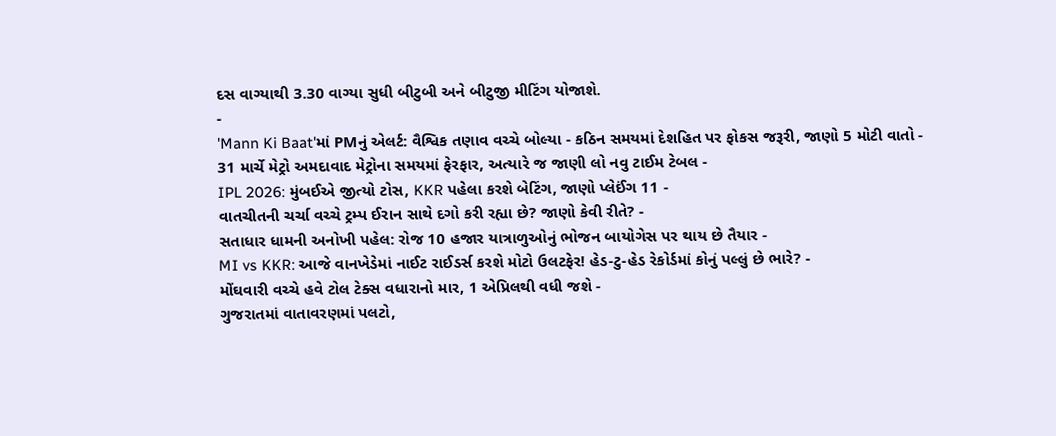દસ વાગ્યાથી 3.30 વાગ્યા સુધી બીટુબી અને બીટુજી મીટિંગ યોજાશે.
-
'Mann Ki Baat'માં PMનું એલર્ટ: વૈશ્વિક તણાવ વચ્ચે બોલ્યા - કઠિન સમયમાં દેશહિત પર ફોકસ જરૂરી, જાણો 5 મોટી વાતો -
31 માર્ચે મેટ્રો અમદાવાદ મેટ્રોના સમયમાં ફેરફાર, અત્યારે જ જાણી લો નવુ ટાઈમ ટેબલ -
IPL 2026: મુંબઈએ જીત્યો ટોસ, KKR પહેલા કરશે બેટિંગ, જાણો પ્લેઈંગ 11 -
વાતચીતની ચર્ચા વચ્ચે ટ્રમ્પ ઈરાન સાથે દગો કરી રહ્યા છે? જાણો કેવી રીતે? -
સતાધાર ધામની અનોખી પહેલ: રોજ 10 હજાર યાત્રાળુઓનું ભોજન બાયોગેસ પર થાય છે તૈયાર -
MI vs KKR: આજે વાનખેડેમાં નાઈટ રાઈડર્સ કરશે મોટો ઉલટફેર! હેડ-ટુ-હેડ રેકોર્ડમાં કોનું પલ્લું છે ભારે? -
મોંઘવારી વચ્ચે હવે ટોલ ટેક્સ વધારાનો માર, 1 એપ્રિલથી વધી જશે -
ગુજરાતમાં વાતાવરણમાં પલટો,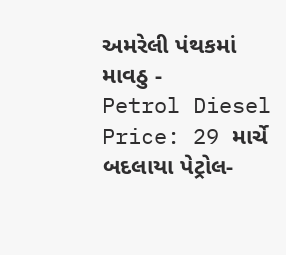અમરેલી પંથકમાં માવઠુ -
Petrol Diesel Price: 29 માર્ચે બદલાયા પેટ્રોલ-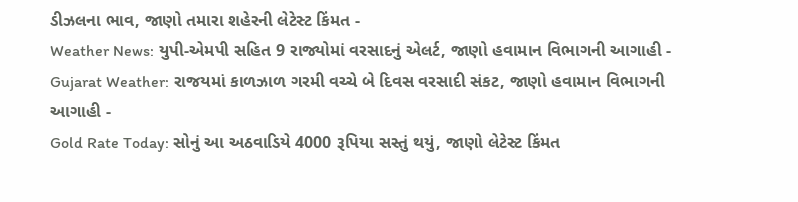ડીઝલના ભાવ, જાણો તમારા શહેરની લેટેસ્ટ કિંમત -
Weather News: યુપી-એમપી સહિત 9 રાજ્યોમાં વરસાદનું એલર્ટ, જાણો હવામાન વિભાગની આગાહી -
Gujarat Weather: રાજયમાં કાળઝાળ ગરમી વચ્ચે બે દિવસ વરસાદી સંકટ, જાણો હવામાન વિભાગની આગાહી -
Gold Rate Today: સોનું આ અઠવાડિયે 4000 રૂપિયા સસ્તું થયું, જાણો લેટેસ્ટ કિંમત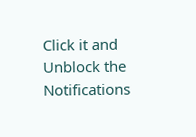Click it and Unblock the Notifications